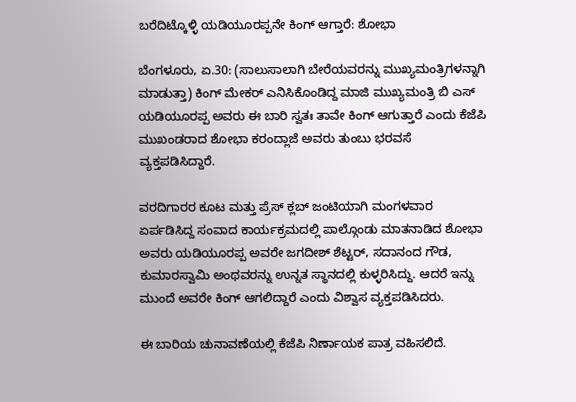ಬರೆದಿಟ್ಕೊಳ್ಳಿ ಯಡಿಯೂರಪ್ಪನೇ ಕಿಂಗ್ ಆಗ್ತಾರೆ: ಶೋಭಾ

ಬೆಂಗಳೂರು, ಏ.30: (ಸಾಲುಸಾಲಾಗಿ ಬೇರೆಯವರನ್ನು ಮುಖ್ಯಮಂತ್ರಿಗಳನ್ನಾಗಿ ಮಾಡುತ್ತಾ) ಕಿಂಗ್ ಮೇಕರ್ ಎನಿಸಿಕೊಂಡಿದ್ದ ಮಾಜಿ ಮುಖ್ಯಮಂತ್ರಿ ಬಿ ಎಸ್ ಯಡಿಯೂರಪ್ಪ ಅವರು ಈ ಬಾರಿ ಸ್ವತಃ ತಾವೇ ಕಿಂಗ್ ಆಗುತ್ತಾರೆ ಎಂದು ಕೆಜೆಪಿ ಮುಖಂಡರಾದ ಶೋಭಾ ಕರಂದ್ಲಾಜೆ ಅವರು ತುಂಬು ಭರವಸೆ ವ್ಯಕ್ತಪಡಿಸಿದ್ದಾರೆ.

ವರದಿಗಾರರ ಕೂಟ ಮತ್ತು ಪ್ರೆಸ್ ಕ್ಲಬ್ ಜಂಟಿಯಾಗಿ ಮಂಗಳವಾರ ಏರ್ಪಡಿಸಿದ್ದ ಸಂವಾದ ಕಾರ್ಯಕ್ರಮದಲ್ಲಿ ಪಾಲ್ಗೊಂಡು ಮಾತನಾಡಿದ ಶೋಭಾ ಅವರು ಯಡಿಯೂರಪ್ಪ ಅವರೇ ಜಗದೀಶ್ ಶೆಟ್ಟರ್, ಸದಾನಂದ ಗೌಡ, ಕುಮಾರಸ್ವಾಮಿ ಅಂಥವರನ್ನು ಉನ್ನತ ಸ್ಥಾನದಲ್ಲಿ ಕುಳ್ಳರಿಸಿದ್ದು. ಆದರೆ ಇನ್ನು ಮುಂದೆ ಅವರೇ ಕಿಂಗ್ ಆಗಲಿದ್ದಾರೆ ಎಂದು ವಿಶ್ವಾಸ ವ್ಯಕ್ತಪಡಿಸಿದರು.

ಈ ಬಾರಿಯ ಚುನಾವಣೆಯಲ್ಲಿ ಕೆಜೆಪಿ ನಿರ್ಣಾಯಕ ಪಾತ್ರ ವಹಿಸಲಿದೆ.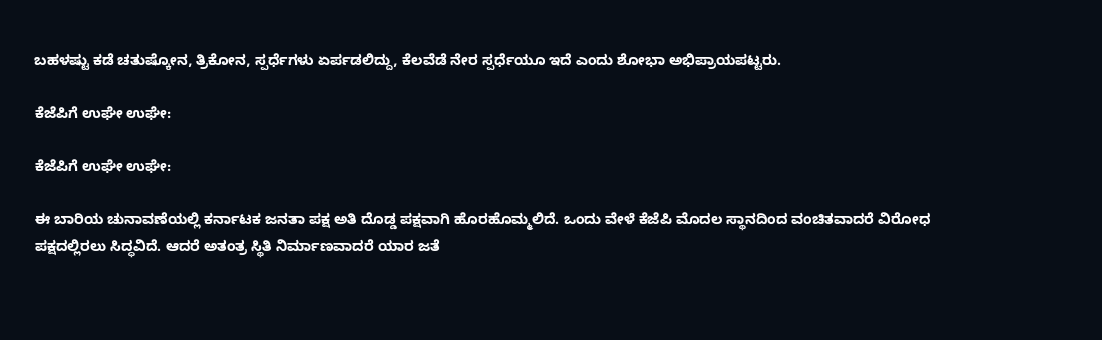ಬಹಳಷ್ಟು ಕಡೆ ಚತುಷ್ಕೋನ, ತ್ರಿಕೋನ, ಸ್ಪರ್ಧೆಗಳು ಏರ್ಪಡಲಿದ್ದು, ಕೆಲವೆಡೆ ನೇರ ಸ್ಪರ್ಧೆಯೂ ಇದೆ ಎಂದು ಶೋಭಾ ಅಭಿಪ್ರಾಯಪಟ್ಟರು.

ಕೆಜೆಪಿಗೆ ಉಘೇ ಉಘೇ:

ಕೆಜೆಪಿಗೆ ಉಘೇ ಉಘೇ:

ಈ ಬಾರಿಯ ಚುನಾವಣೆಯಲ್ಲಿ ಕರ್ನಾಟಕ ಜನತಾ ಪಕ್ಷ ಅತಿ ದೊಡ್ಡ ಪಕ್ಷವಾಗಿ ಹೊರಹೊಮ್ಮಲಿದೆ. ಒಂದು ವೇಳೆ ಕೆಜೆಪಿ ಮೊದಲ ಸ್ಥಾನದಿಂದ ವಂಚಿತವಾದರೆ ವಿರೋಧ ಪಕ್ಷದಲ್ಲಿರಲು ಸಿದ್ಧವಿದೆ. ಆದರೆ ಅತಂತ್ರ ಸ್ಥಿತಿ ನಿರ್ಮಾಣವಾದರೆ ಯಾರ ಜತೆ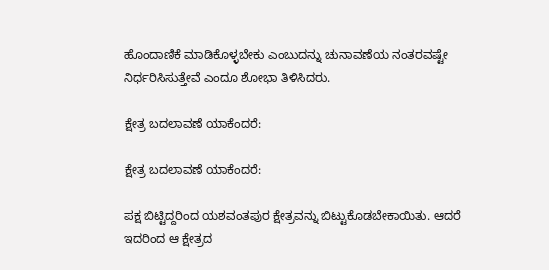ಹೊಂದಾಣಿಕೆ ಮಾಡಿಕೊಳ್ಳಬೇಕು ಎಂಬುದನ್ನು ಚುನಾವಣೆಯ ನಂತರವಷ್ಟೇ ನಿರ್ಧರಿಸಿಸುತ್ತೇವೆ ಎಂದೂ ಶೋಭಾ ತಿಳಿಸಿದರು.

ಕ್ಷೇತ್ರ ಬದಲಾವಣೆ ಯಾಕೆಂದರೆ:

ಕ್ಷೇತ್ರ ಬದಲಾವಣೆ ಯಾಕೆಂದರೆ:

ಪಕ್ಷ ಬಿಟ್ಟಿದ್ದರಿಂದ ಯಶವಂತಪುರ ಕ್ಷೇತ್ರವನ್ನು ಬಿಟ್ಟುಕೊಡಬೇಕಾಯಿತು. ಆದರೆ ಇದರಿಂದ ಆ ಕ್ಷೇತ್ರದ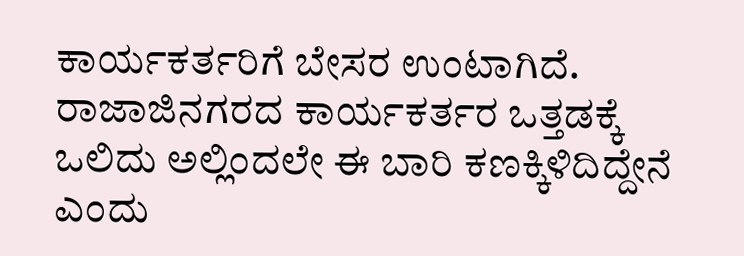ಕಾರ್ಯಕರ್ತರಿಗೆ ಬೇಸರ ಉಂಟಾಗಿದೆ. ರಾಜಾಜಿನಗರದ ಕಾರ್ಯಕರ್ತರ ಒತ್ತಡಕ್ಕೆ ಒಲಿದು ಅಲ್ಲಿಂದಲೇ ಈ ಬಾರಿ ಕಣಕ್ಕಿಳಿದಿದ್ದೇನೆ ಎಂದು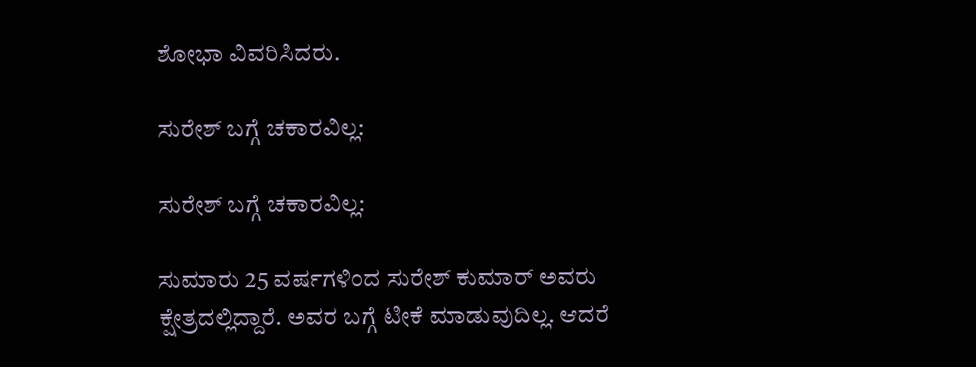ಶೋಭಾ ವಿವರಿಸಿದರು.

ಸುರೇಶ್ ಬಗ್ಗೆ ಚಕಾರವಿಲ್ಲ:

ಸುರೇಶ್ ಬಗ್ಗೆ ಚಕಾರವಿಲ್ಲ:

ಸುಮಾರು 25 ವರ್ಷಗಳಿಂದ ಸುರೇಶ್ ಕುಮಾರ್ ಅವರು ಕ್ಷೇತ್ರದಲ್ಲಿದ್ದಾರೆ. ಅವರ ಬಗ್ಗೆ ಟೀಕೆ ಮಾಡುವುದಿಲ್ಲ. ಆದರೆ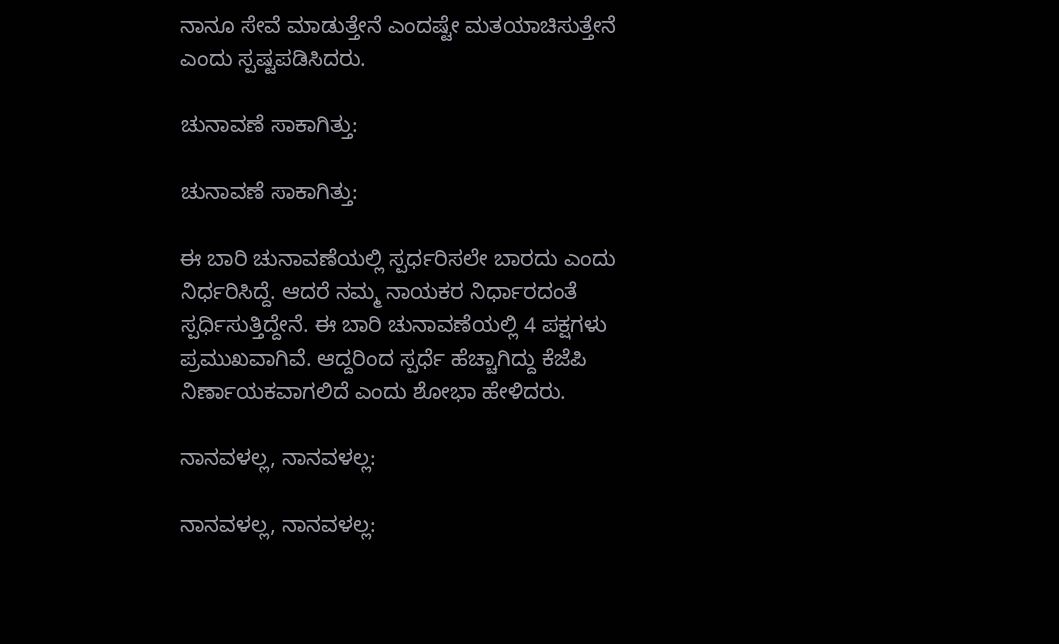ನಾನೂ ಸೇವೆ ಮಾಡುತ್ತೇನೆ ಎಂದಷ್ಟೇ ಮತಯಾಚಿಸುತ್ತೇನೆ ಎಂದು ಸ್ಪಷ್ಟಪಡಿಸಿದರು.

ಚುನಾವಣೆ ಸಾಕಾಗಿತ್ತು:

ಚುನಾವಣೆ ಸಾಕಾಗಿತ್ತು:

ಈ ಬಾರಿ ಚುನಾವಣೆಯಲ್ಲಿ ಸ್ಪರ್ಧರಿಸಲೇ ಬಾರದು ಎಂದು ನಿರ್ಧರಿಸಿದ್ದೆ. ಆದರೆ ನಮ್ಮ ನಾಯಕರ ನಿರ್ಧಾರದಂತೆ ಸ್ಪರ್ಧಿಸುತ್ತಿದ್ದೇನೆ. ಈ ಬಾರಿ ಚುನಾವಣೆಯಲ್ಲಿ 4 ಪಕ್ಷಗಳು ಪ್ರಮುಖವಾಗಿವೆ. ಆದ್ದರಿಂದ ಸ್ಪರ್ಧೆ ಹೆಚ್ಚಾಗಿದ್ದು ಕೆಜೆಪಿ ನಿರ್ಣಾಯಕವಾಗಲಿದೆ ಎಂದು ಶೋಭಾ ಹೇಳಿದರು.

ನಾನವಳಲ್ಲ, ನಾನವಳಲ್ಲ:

ನಾನವಳಲ್ಲ, ನಾನವಳಲ್ಲ: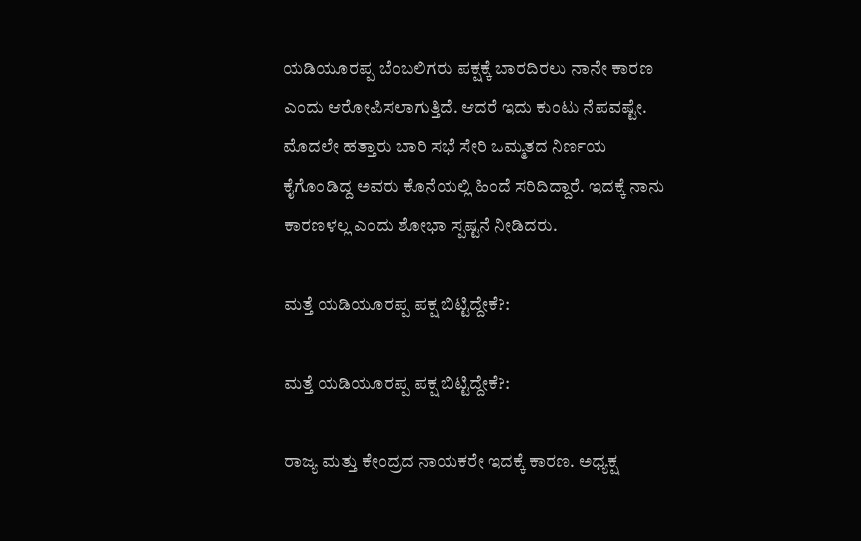ಯಡಿಯೂರಪ್ಪ ಬೆಂಬಲಿಗರು ಪಕ್ಷಕ್ಕೆ ಬಾರದಿರಲು ನಾನೇ ಕಾರಣ ಎಂದು ಆರೋಪಿಸಲಾಗುತ್ತಿದೆ. ಆದರೆ ಇದು ಕುಂಟು ನೆಪವಷ್ಟೇ. ಮೊದಲೇ ಹತ್ತಾರು ಬಾರಿ ಸಭೆ ಸೇರಿ ಒಮ್ಮತದ ನಿರ್ಣಯ ಕೈಗೊಂಡಿದ್ದ ಅವರು ಕೊನೆಯಲ್ಲಿ ಹಿಂದೆ ಸರಿದಿದ್ದಾರೆ. ಇದಕ್ಕೆ ನಾನು ಕಾರಣಳಲ್ಲ ಎಂದು ಶೋಭಾ ಸ್ಪಷ್ಟನೆ ನೀಡಿದರು.

ಮತ್ತೆ ಯಡಿಯೂರಪ್ಪ ಪಕ್ಷ ಬಿಟ್ಟಿದ್ದೇಕೆ?:

ಮತ್ತೆ ಯಡಿಯೂರಪ್ಪ ಪಕ್ಷ ಬಿಟ್ಟಿದ್ದೇಕೆ?:

ರಾಜ್ಯ ಮತ್ತು ಕೇಂದ್ರದ ನಾಯಕರೇ ಇದಕ್ಕೆ ಕಾರಣ. ಅಧ್ಯಕ್ಷ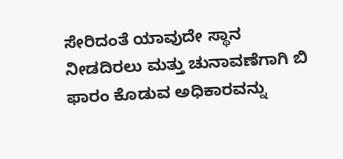ಸೇರಿದಂತೆ ಯಾವುದೇ ಸ್ಥಾನ ನೀಡದಿರಲು ಮತ್ತು ಚುನಾವಣೆಗಾಗಿ ಬಿ ಫಾರಂ ಕೊಡುವ ಅಧಿಕಾರವನ್ನು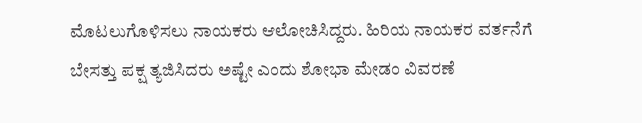ಮೊಟಲುಗೊಳಿಸಲು ನಾಯಕರು ಆಲೋಚಿಸಿದ್ದರು. ಹಿರಿಯ ನಾಯಕರ ವರ್ತನೆಗೆ ಬೇಸತ್ತು ಪಕ್ಷ ತ್ಯಜಿಸಿದರು ಅಷ್ಟೇ ಎಂದು ಶೋಭಾ ಮೇಡಂ ವಿವರಣೆ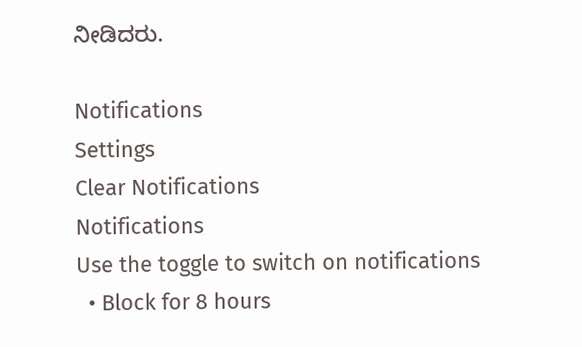ನೀಡಿದರು.

Notifications
Settings
Clear Notifications
Notifications
Use the toggle to switch on notifications
  • Block for 8 hours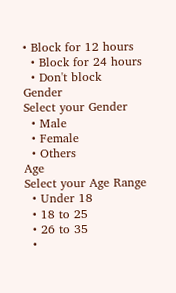• Block for 12 hours
  • Block for 24 hours
  • Don't block
Gender
Select your Gender
  • Male
  • Female
  • Others
Age
Select your Age Range
  • Under 18
  • 18 to 25
  • 26 to 35
  •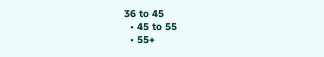36 to 45
  • 45 to 55
  • 55+